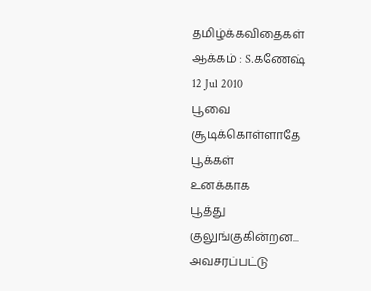தமிழ்க்கவிதைகள்
ஆக்கம் : S.கணேஷ்
12 Jul 2010
பூவை சூடிக்கொள்ளாதே
பூக்கள்
உனக்காக
பூத்து
குலுங்குகின்றன...
அவசரப்பட்டு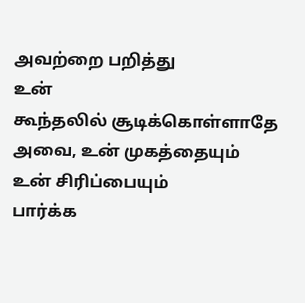அவற்றை பறித்து
உன்
கூந்தலில் சூடிக்கொள்ளாதே
அவை, உன் முகத்தையும்
உன் சிரிப்பையும்
பார்க்க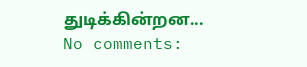துடிக்கின்றன...
No comments: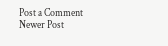Post a Comment
Newer Post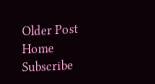Older Post
Home
Subscribe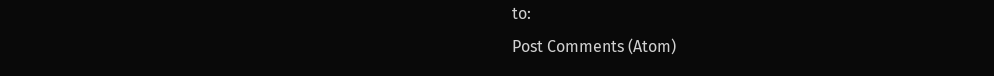to:
Post Comments (Atom)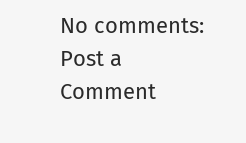No comments:
Post a Comment